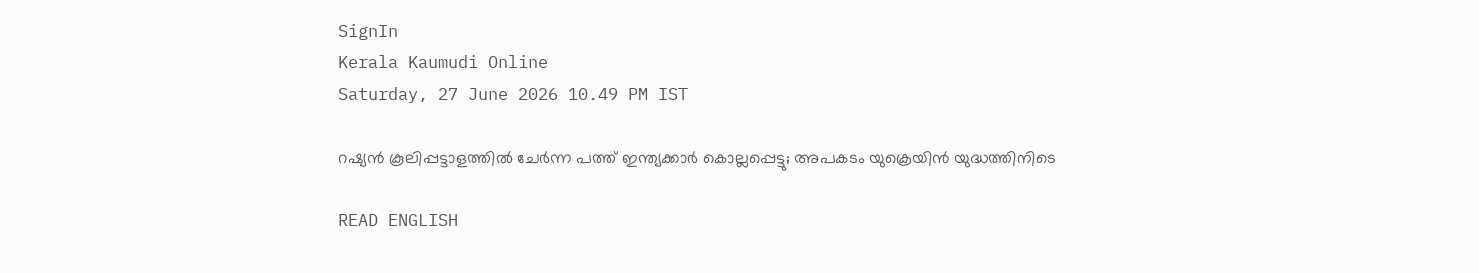SignIn
Kerala Kaumudi Online
Saturday, 27 June 2026 10.49 PM IST

റഷ്യൻ കൂലിപ്പട്ടാളത്തിൽ ചേർന്ന പത്ത് ഇന്ത്യക്കാർ കൊല്ലപ്പെട്ടു; അപകടം യുക്രെയിൻ യുദ്ധത്തിനിടെ

READ ENGLISH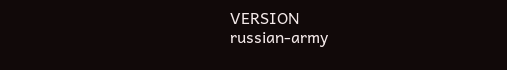VERSION
russian-army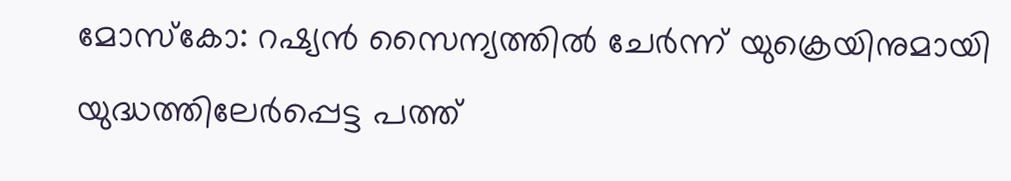മോസ്‌കോ: റഷ്യൻ സൈന്യത്തിൽ ചേർന്ന് യുക്രെയിനുമായി യുദ്ധത്തിലേർപ്പെട്ട പത്ത്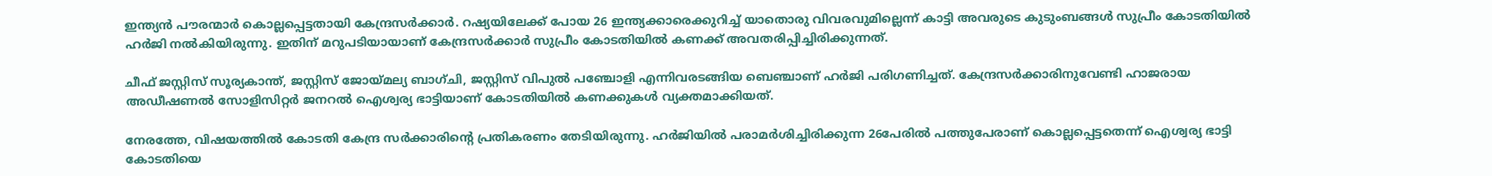ഇന്ത്യൻ പൗരന്മാർ കൊല്ലപ്പെട്ടതായി കേന്ദ്രസർക്കാർ. റഷ്യയിലേക്ക് പോയ 26 ഇന്ത്യക്കാരെക്കുറിച്ച് യാതൊരു വിവരവുമില്ലെന്ന് കാട്ടി അവരുടെ കുടുംബങ്ങൾ സുപ്രീം കോടതിയിൽ ഹർജി നൽകിയിരുന്നു. ഇതിന് മറുപടിയായാണ് കേന്ദ്രസർക്കാർ സുപ്രീം കോടതിയിൽ കണക്ക് അവതരിപ്പിച്ചിരിക്കുന്നത്.

ചീഫ് ജസ്റ്റിസ് സൂര്യകാന്ത്, ജസ്റ്റിസ് ജോയ്‌മല്യ ബാഗ്‌ചി, ജസ്റ്റിസ് വിപുൽ പഞ്ചോളി എന്നിവരടങ്ങിയ ബെഞ്ചാണ് ഹർജി പരിഗണിച്ചത്. കേന്ദ്രസർക്കാരിനുവേണ്ടി ഹാജരായ അഡീഷണൽ സോളിസിറ്റർ ജനറൽ ഐശ്വര്യ ഭാട്ടിയാണ് കോടതിയിൽ കണക്കുകൾ വ്യക്തമാക്കിയത്.

നേരത്തേ, വിഷയത്തിൽ കോടതി കേന്ദ്ര സർക്കാരിന്റെ പ്രതികരണം തേടിയിരുന്നു. ഹർജിയിൽ പരാമർശിച്ചിരിക്കുന്ന 26പേരിൽ പത്തുപേരാണ് കൊല്ലപ്പെട്ടതെന്ന് ഐശ്വര്യ ഭാട്ടി കോടതിയെ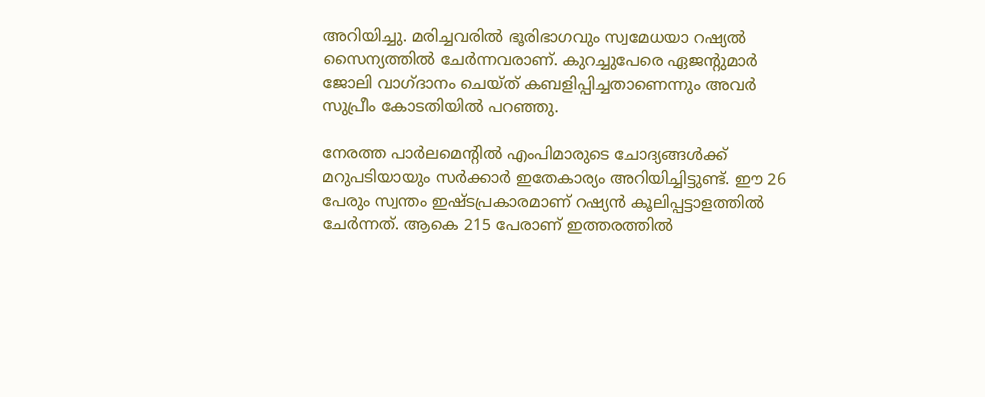അറിയിച്ചു. മരിച്ചവരിൽ ഭൂരിഭാഗവും സ്വമേധയാ റഷ്യൽ സൈന്യത്തിൽ ചേർന്നവരാണ്. കുറച്ചുപേരെ ഏജന്റുമാർ ജോലി വാഗ്‌ദാനം ചെയ്‌ത് കബളിപ്പിച്ചതാണെന്നും അവർ സുപ്രീം കോടതിയിൽ പറഞ്ഞു.

നേരത്ത പാർലമെന്റിൽ എംപിമാരുടെ ചോദ്യങ്ങൾക്ക് മറുപടിയായും സർക്കാർ ഇതേകാര്യം അറിയിച്ചിട്ടുണ്ട്. ഈ 26 പേരും സ്വന്തം ഇഷ്‌ടപ്രകാരമാണ് റഷ്യൻ കൂലിപ്പട്ടാളത്തിൽ ചേർന്നത്. ആകെ 215 പേരാണ് ഇത്തരത്തിൽ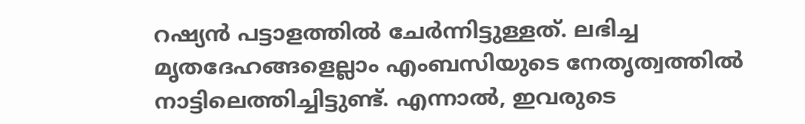റഷ്യൻ പട്ടാളത്തിൽ ചേർന്നിട്ടുള്ളത്. ലഭിച്ച മൃതദേഹങ്ങളെല്ലാം എംബസിയുടെ നേതൃത്വത്തിൽ നാട്ടിലെത്തിച്ചിട്ടുണ്ട്. എന്നാൽ, ഇവരുടെ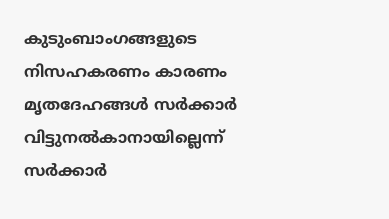കുടുംബാംഗങ്ങളുടെ നിസഹകരണം കാരണം മൃതദേഹങ്ങൾ സർക്കാർ വിട്ടുനൽകാനായില്ലെന്ന് സർക്കാർ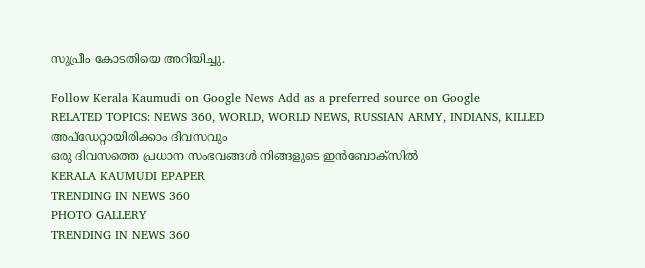സുപ്രീം കോടതിയെ അറിയിച്ചു.

Follow Kerala Kaumudi on Google News Add as a preferred source on Google
RELATED TOPICS: NEWS 360, WORLD, WORLD NEWS, RUSSIAN ARMY, INDIANS, KILLED
അപ്ഡേറ്റായിരിക്കാം ദിവസവും
ഒരു ദിവസത്തെ പ്രധാന സംഭവങ്ങൾ നിങ്ങളുടെ ഇൻബോക്സിൽ
KERALA KAUMUDI EPAPER
TRENDING IN NEWS 360
PHOTO GALLERY
TRENDING IN NEWS 360